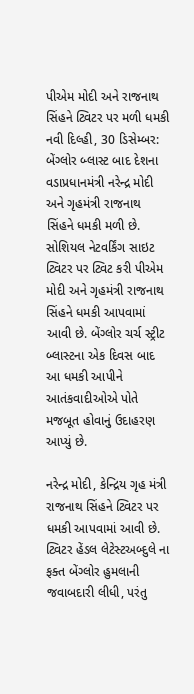પીએમ મોદી અને રાજનાથ સિંહને ટ્વિટર પર મળી ધમકી
નવી દિલ્હી, 30 ડિસેમ્બર: બેંગ્લોર બ્લાસ્ટ બાદ દેશના વડાપ્રધાનમંત્રી નરેન્દ્ર મોદી અને ગૃહમંત્રી રાજનાથ સિંહને ધમકી મળી છે. સોશિયલ નેટવર્કિંગ સાઇટ ટ્વિટર પર ટ્વિટ કરી પીએમ મોદી અને ગૃહમંત્રી રાજનાથ સિંહને ધમકી આપવામાં આવી છે. બેંગ્લોર ચર્ચ સ્ટ્રીટ બ્લાસ્ટના એક દિવસ બાદ આ ધમકી આપીને આતંકવાદીઓએ પોતે મજબૂત હોવાનું ઉદાહરણ આપ્યું છે.

નરેન્દ્ર મોદી, કેન્દ્રિય ગૃહ મંત્રી રાજનાથ સિંહને ટ્વિટર પર ધમકી આપવામાં આવી છે. ટ્વિટર હેંડલ લેટેસ્ટઅબ્દુલે ના ફક્ત બેંગ્લોર હુમલાની જવાબદારી લીધી, પરંતુ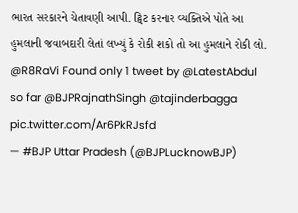ભારત સરકારને ચેતાવણી આપી. ટ્વિટ કરનાર વ્યક્તિએ પોતે આ હુમલાની જવાબદારી લેતાં લખ્યું કે રોકી શકો તો આ હુમલાને રોકી લો.
@R8RaVi Found only 1 tweet by @LatestAbdul so far @BJPRajnathSingh @tajinderbagga pic.twitter.com/Ar6PkRJsfd
— #BJP Uttar Pradesh (@BJPLucknowBJP)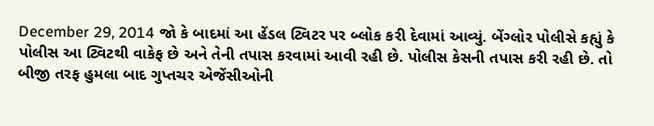December 29, 2014 જો કે બાદમાં આ હેંડલ ટ્વિટર પર બ્લોક કરી દેવામાં આવ્યું. બેંગ્લોર પોલીસે કહ્યું કે પોલીસ આ ટ્વિટથી વાકેફ છે અને તેની તપાસ કરવામાં આવી રહી છે. પોલીસ કેસની તપાસ કરી રહી છે. તો બીજી તરફ હુમલા બાદ ગુપ્તચર એજેંસીઓની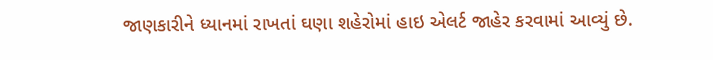જાણકારીને ધ્યાનમાં રાખતાં ઘણા શહેરોમાં હાઇ એલર્ટ જાહેર કરવામાં આવ્યું છે.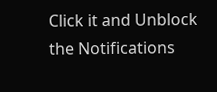Click it and Unblock the Notifications